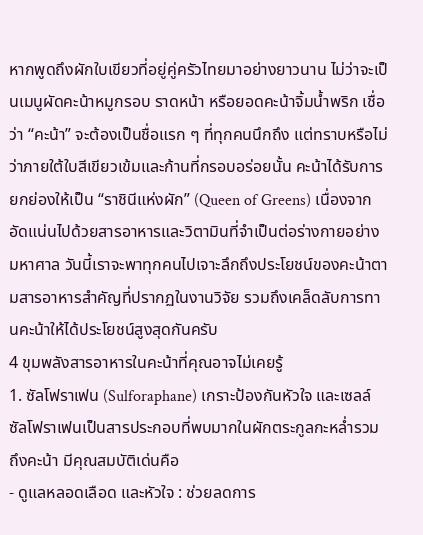หากพูดถึงผักใบเขียวที่อยู่คู่ครัวไทยมาอย่างยาวนาน ไม่ว่าจะเป็นเมนูผัดคะน้าหมูกรอบ ราดหน้า หรือยอดคะน้าจิ้มน้ำพริก เชื่อว่า “คะน้า” จะต้องเป็นชื่อแรก ๆ ที่ทุกคนนึกถึง แต่ทราบหรือไม่ว่าภายใต้ใบสีเขียวเข้มและก้านที่กรอบอร่อยนั้น คะน้าได้รับการยกย่องให้เป็น “ราชินีแห่งผัก” (Queen of Greens) เนื่องจากอัดแน่นไปด้วยสารอาหารและวิตามินที่จำเป็นต่อร่างกายอย่างมหาศาล วันนี้เราจะพาทุกคนไปเจาะลึกถึงประโยชน์ของคะน้าตามสารอาหารสำคัญที่ปรากฏในงานวิจัย รวมถึงเคล็ดลับการทานคะน้าให้ได้ประโยชน์สูงสุดกันครับ
4 ขุมพลังสารอาหารในคะน้าที่คุณอาจไม่เคยรู้
1. ซัลโฟราเฟน (Sulforaphane) เกราะป้องกันหัวใจ และเซลล์
ซัลโฟราเฟนเป็นสารประกอบที่พบมากในผักตระกูลกะหล่ำรวมถึงคะน้า มีคุณสมบัติเด่นคือ
- ดูแลหลอดเลือด และหัวใจ : ช่วยลดการ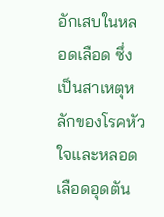อักเสบในหลอดเลือด ซึ่งเป็นสาเหตุหลักของโรคหัวใจและหลอดเลือดอุดตัน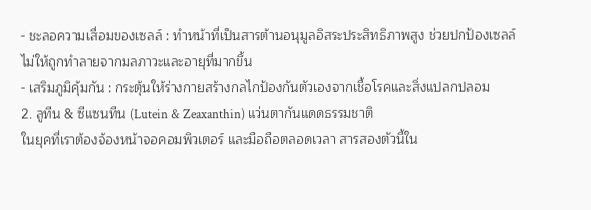- ชะลอความเสื่อมของเซลล์ : ทำหน้าที่เป็นสารต้านอนุมูลอิสระประสิทธิภาพสูง ช่วยปกป้องเซลล์ไม่ให้ถูกทำลายจากมลภาวะและอายุที่มากขึ้น
- เสริมภูมิคุ้มกัน : กระตุ้นให้ร่างกายสร้างกลไกป้องกันตัวเองจากเชื้อโรคและสิ่งแปลกปลอม
2. ลูทีน & ซีแซนทีน (Lutein & Zeaxanthin) แว่นตากันแดดธรรมชาติ
ในยุคที่เราต้องจ้องหน้าจอคอมพิวเตอร์ และมือถือตลอดเวลา สารสองตัวนี้ใน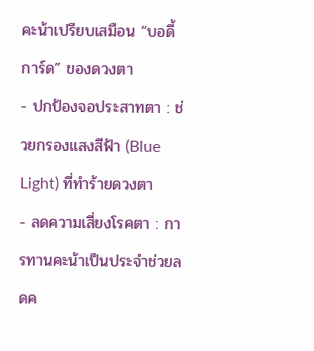คะน้าเปรียบเสมือน “บอดี้การ์ด” ของดวงตา
- ปกป้องจอประสาทตา : ช่วยกรองแสงสีฟ้า (Blue Light) ที่ทำร้ายดวงตา
- ลดความเสี่ยงโรคตา : การทานคะน้าเป็นประจำช่วยลดค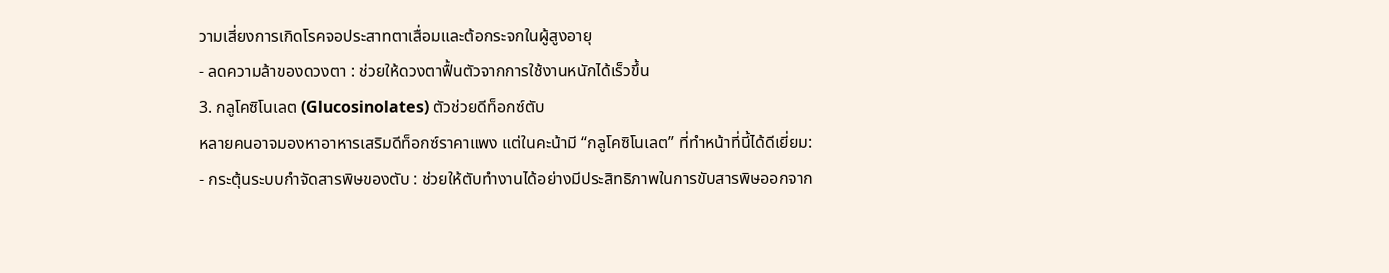วามเสี่ยงการเกิดโรคจอประสาทตาเสื่อมและต้อกระจกในผู้สูงอายุ
- ลดความล้าของดวงตา : ช่วยให้ดวงตาฟื้นตัวจากการใช้งานหนักได้เร็วขึ้น
3. กลูโคซิโนเลต (Glucosinolates) ตัวช่วยดีท็อกซ์ตับ
หลายคนอาจมองหาอาหารเสริมดีท็อกซ์ราคาแพง แต่ในคะน้ามี “กลูโคซิโนเลต” ที่ทำหน้าที่นี้ได้ดีเยี่ยม:
- กระตุ้นระบบกำจัดสารพิษของตับ : ช่วยให้ตับทำงานได้อย่างมีประสิทธิภาพในการขับสารพิษออกจาก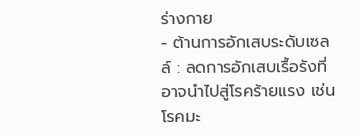ร่างกาย
- ต้านการอักเสบระดับเซลล์ : ลดการอักเสบเรื้อรังที่อาจนำไปสู่โรคร้ายแรง เช่น โรคมะ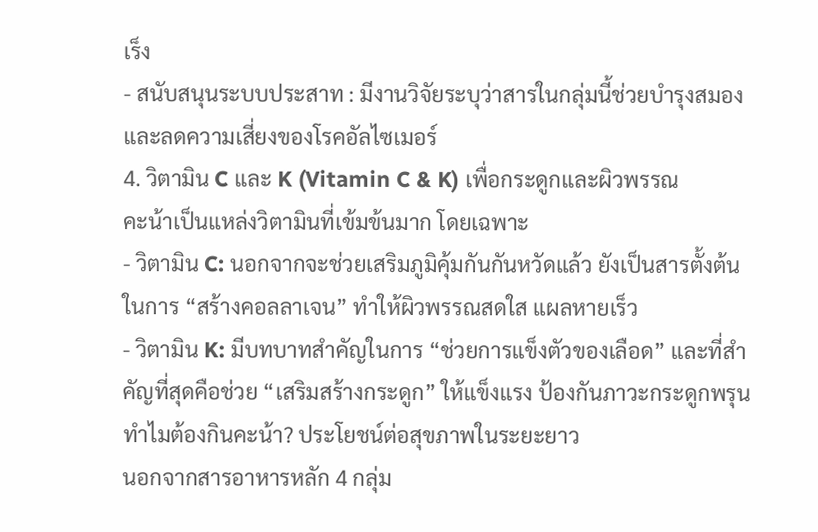เร็ง
- สนับสนุนระบบประสาท : มีงานวิจัยระบุว่าสารในกลุ่มนี้ช่วยบำรุงสมองและลดความเสี่ยงของโรคอัลไซเมอร์
4. วิตามิน C และ K (Vitamin C & K) เพื่อกระดูกและผิวพรรณ
คะน้าเป็นแหล่งวิตามินที่เข้มข้นมาก โดยเฉพาะ
- วิตามิน C: นอกจากจะช่วยเสริมภูมิคุ้มกันกันหวัดแล้ว ยังเป็นสารตั้งต้นในการ “สร้างคอลลาเจน” ทำให้ผิวพรรณสดใส แผลหายเร็ว
- วิตามิน K: มีบทบาทสำคัญในการ “ช่วยการแข็งตัวของเลือด” และที่สำคัญที่สุดคือช่วย “เสริมสร้างกระดูก” ให้แข็งแรง ป้องกันภาวะกระดูกพรุน
ทำไมต้องกินคะน้า? ประโยชน์ต่อสุขภาพในระยะยาว
นอกจากสารอาหารหลัก 4 กลุ่ม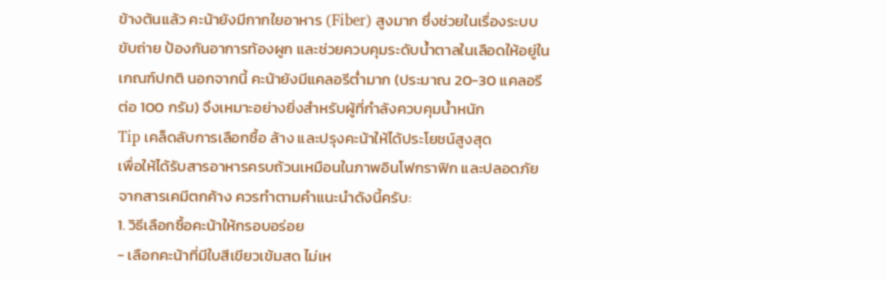ข้างต้นแล้ว คะน้ายังมีกากใยอาหาร (Fiber) สูงมาก ซึ่งช่วยในเรื่องระบบขับถ่าย ป้องกันอาการท้องผูก และช่วยควบคุมระดับน้ำตาลในเลือดให้อยู่ในเกณฑ์ปกติ นอกจากนี้ คะน้ายังมีแคลอรีต่ำมาก (ประมาณ 20-30 แคลอรีต่อ 100 กรัม) จึงเหมาะอย่างยิ่งสำหรับผู้ที่กำลังควบคุมน้ำหนัก
Tip เคล็ดลับการเลือกซื้อ ล้าง และปรุงคะน้าให้ได้ประโยชน์สูงสุด
เพื่อให้ได้รับสารอาหารครบถ้วนเหมือนในภาพอินโฟกราฟิก และปลอดภัยจากสารเคมีตกค้าง ควรทำตามคำแนะนำดังนี้ครับ:
1. วิธีเลือกซื้อคะน้าให้กรอบอร่อย
- เลือกคะน้าที่มีใบสีเขียวเข้มสด ไม่เห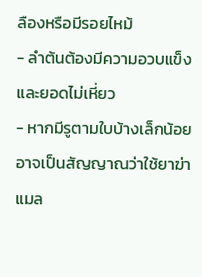ลืองหรือมีรอยไหม้
- ลำต้นต้องมีความอวบแข็ง และยอดไม่เหี่ยว
- หากมีรูตามใบบ้างเล็กน้อย อาจเป็นสัญญาณว่าใช้ยาฆ่าแมล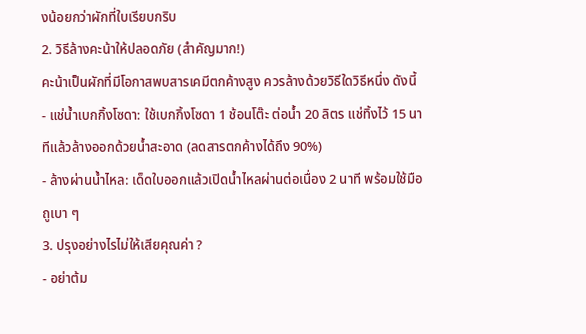งน้อยกว่าผักที่ใบเรียบกริบ
2. วิธีล้างคะน้าให้ปลอดภัย (สำคัญมาก!)
คะน้าเป็นผักที่มีโอกาสพบสารเคมีตกค้างสูง ควรล้างด้วยวิธีใดวิธีหนึ่ง ดังนี้
- แช่น้ำเบกกิ้งโซดา: ใช้เบกกิ้งโซดา 1 ช้อนโต๊ะ ต่อน้ำ 20 ลิตร แช่ทิ้งไว้ 15 นาทีแล้วล้างออกด้วยน้ำสะอาด (ลดสารตกค้างได้ถึง 90%)
- ล้างผ่านน้ำไหล: เด็ดใบออกแล้วเปิดน้ำไหลผ่านต่อเนื่อง 2 นาที พร้อมใช้มือถูเบา ๆ
3. ปรุงอย่างไรไม่ให้เสียคุณค่า ?
- อย่าต้ม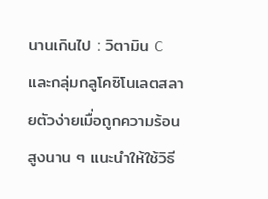นานเกินไป : วิตามิน C และกลุ่มกลูโคซิโนเลตสลายตัวง่ายเมื่อถูกความร้อนสูงนาน ๆ แนะนำให้ใช้วิธี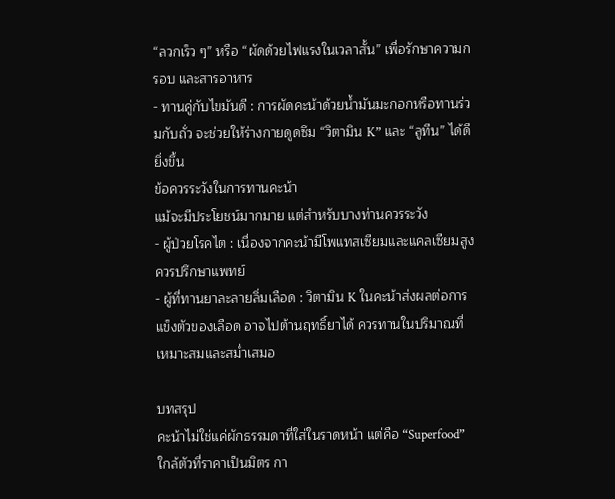“ลวกเร็ว ๆ” หรือ “ผัดด้วยไฟแรงในเวลาสั้น” เพื่อรักษาความกรอบ และสารอาหาร
- ทานคู่กับไขมันดี : การผัดคะน้าด้วยน้ำมันมะกอกหรือทานร่วมกับถั่ว จะช่วยให้ร่างกายดูดซึม “วิตามิน K” และ “ลูทีน” ได้ดียิ่งขึ้น
ข้อควรระวังในการทานคะน้า
แม้จะมีประโยชน์มากมาย แต่สำหรับบางท่านควรระวัง
- ผู้ป่วยโรคไต : เนื่องจากคะน้ามีโพแทสเซียมและแคลเซียมสูง ควรปรึกษาแพทย์
- ผู้ที่ทานยาละลายลิ่มเลือด : วิตามิน K ในคะน้าส่งผลต่อการแข็งตัวของเลือด อาจไปต้านฤทธิ์ยาได้ ควรทานในปริมาณที่เหมาะสมและสม่ำเสมอ

บทสรุป
คะน้าไม่ใช่แค่ผักธรรมดาที่ใส่ในราดหน้า แต่คือ “Superfood” ใกล้ตัวที่ราคาเป็นมิตร กา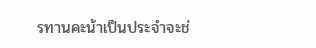รทานคะน้าเป็นประจำจะช่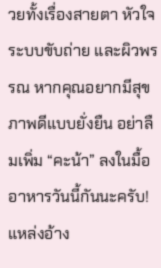วยทั้งเรื่องสายตา หัวใจ ระบบขับถ่าย และผิวพรรณ หากคุณอยากมีสุขภาพดีแบบยั่งยืน อย่าลืมเพิ่ม “คะน้า” ลงในมื้ออาหารวันนี้กันนะครับ!
แหล่งอ้าง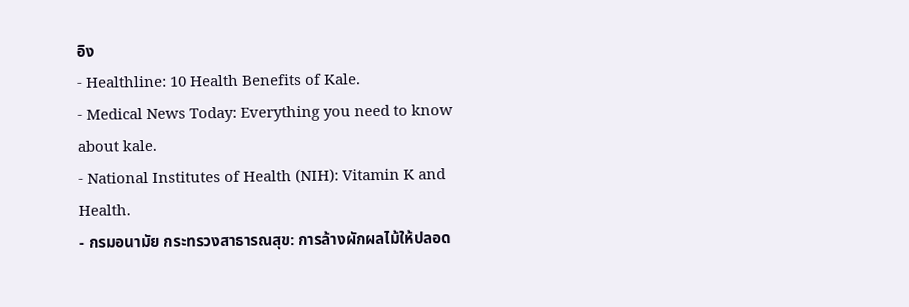อิง
- Healthline: 10 Health Benefits of Kale.
- Medical News Today: Everything you need to know about kale.
- National Institutes of Health (NIH): Vitamin K and Health.
- กรมอนามัย กระทรวงสาธารณสุข: การล้างผักผลไม้ให้ปลอด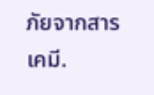ภัยจากสารเคมี.